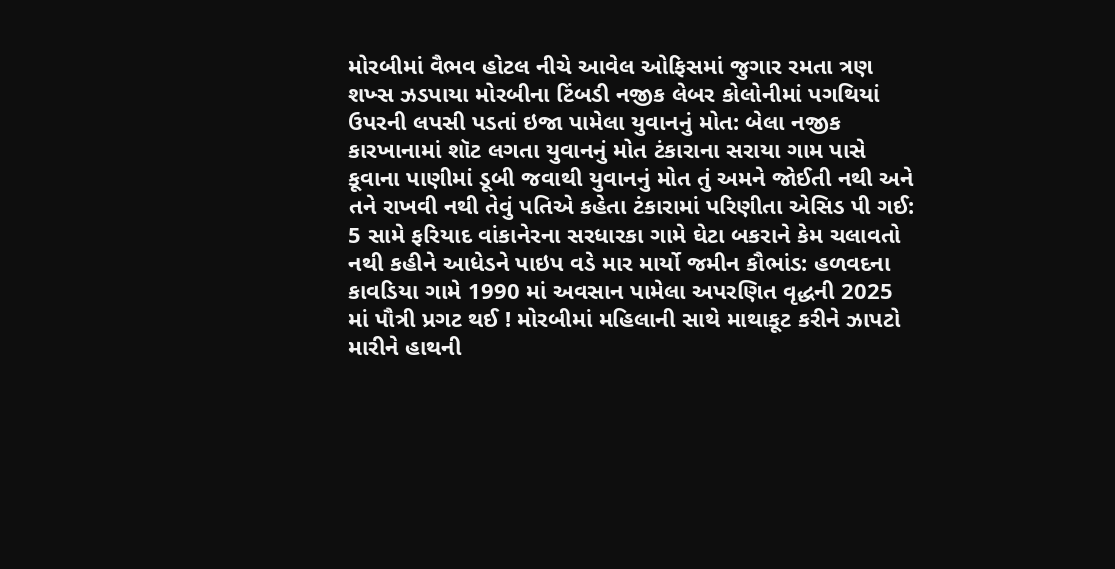મોરબીમાં વૈભવ હોટલ નીચે આવેલ ઓફિસમાં જુગાર રમતા ત્રણ શખ્સ ઝડપાયા મોરબીના ટિંબડી નજીક લેબર કોલોનીમાં પગથિયાં ઉપરની લપસી પડતાં ઇજા પામેલા યુવાનનું મોત: બેલા નજીક કારખાનામાં શૉટ લગતા યુવાનનું મોત ટંકારાના સરાયા ગામ પાસે કૂવાના પાણીમાં ડૂબી જવાથી યુવાનનું મોત તું અમને જોઈતી નથી અને તને રાખવી નથી તેવું પતિએ કહેતા ટંકારામાં પરિણીતા એસિડ પી ગઈ: 5 સામે ફરિયાદ વાંકાનેરના સરધારકા ગામે ઘેટા બકરાને કેમ ચલાવતો નથી કહીને આધેડને પાઇપ વડે માર માર્યો જમીન કૌભાંડ: હળવદના કાવડિયા ગામે 1990 માં અવસાન પામેલા અપરણિત વૃદ્ધની 2025 માં પૌત્રી પ્રગટ થઈ ! મોરબીમાં મહિલાની સાથે માથાકૂટ કરીને ઝાપટો મારીને હાથની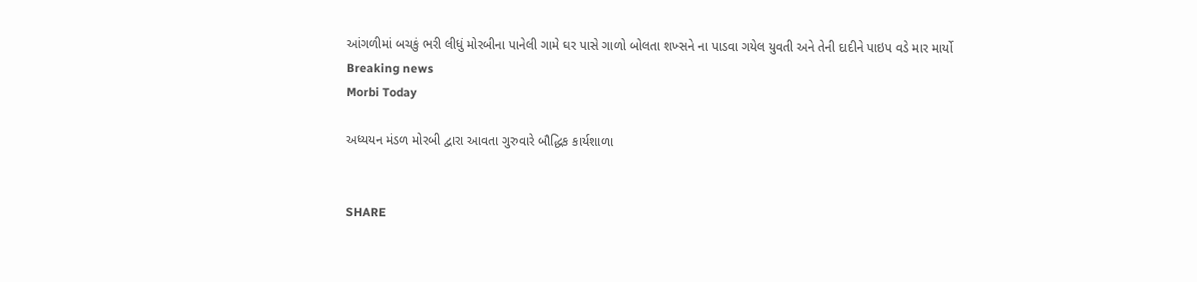આંગળીમાં બચકું ભરી લીધું મોરબીના પાનેલી ગામે ઘર પાસે ગાળો બોલતા શખ્સને ના પાડવા ગયેલ યુવતી અને તેની દાદીને પાઇપ વડે માર માર્યો
Breaking news
Morbi Today

અધ્યયન મંડળ મોરબી દ્વારા આવતા ગુરુવારે બૌદ્ધિક કાર્યશાળા


SHARE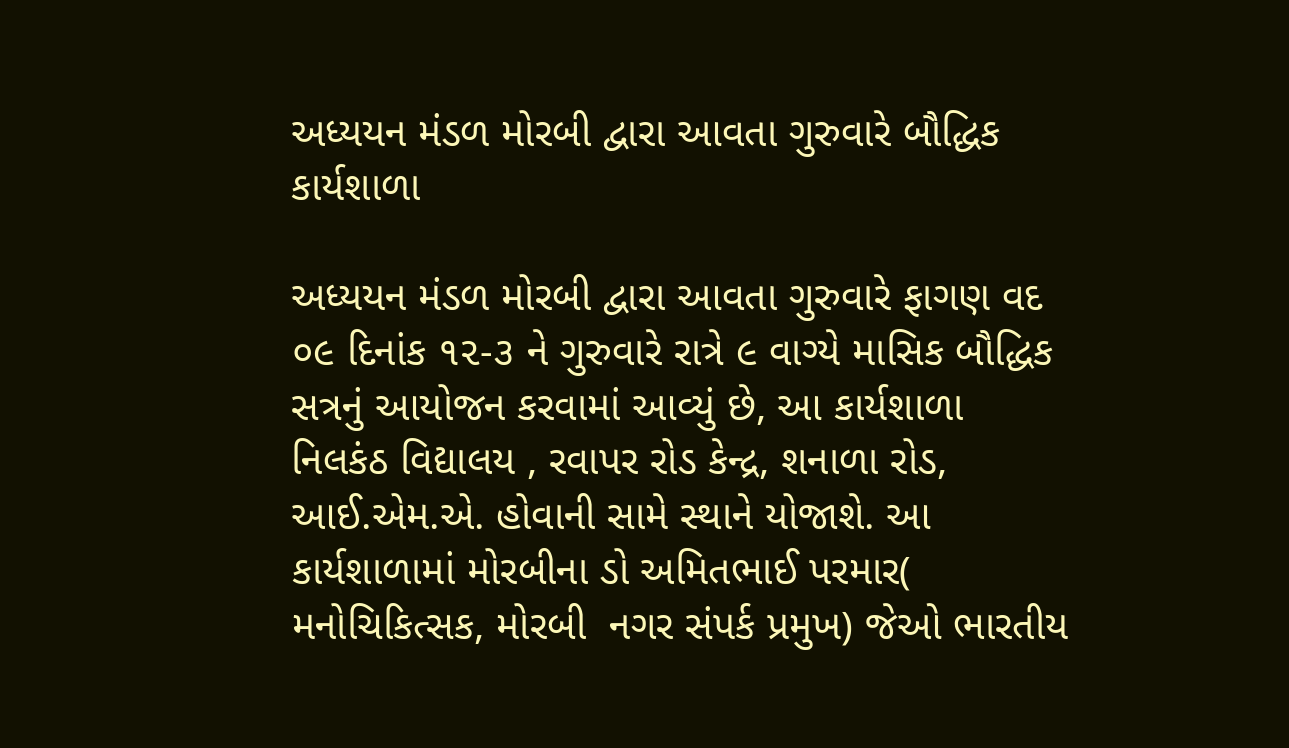અધ્યયન મંડળ મોરબી દ્વારા આવતા ગુરુવારે બૌદ્ધિક કાર્યશાળા

અધ્યયન મંડળ મોરબી દ્વારા આવતા ગુરુવારે ફાગણ વદ ૦૯ દિનાંક ૧૨-૩ ને ગુરુવારે રાત્રે ૯ વાગ્યે માસિક બૌદ્ધિક સત્રનું આયોજન કરવામાં આવ્યું છે, આ કાર્યશાળા નિલકંઠ વિદ્યાલય , રવાપર રોડ કેન્દ્ર, શનાળા રોડ, આઈ.એમ.એ. હોવાની સામે સ્થાને યોજાશે. આ કાર્યશાળામાં મોરબીના ડો અમિતભાઈ પરમાર( મનોચિકિત્સક, મોરબી  નગર સંપર્ક પ્રમુખ) જેઓ ભારતીય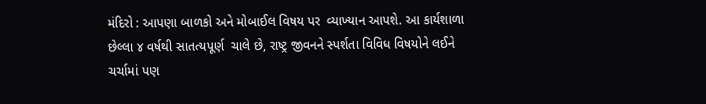મંદિરો : આપણા બાળકો અને મોબાઈલ વિષય પર  વ્યાખ્યાન આપશે. આ કાર્યશાળા છેલ્લા ૪ વર્ષથી સાતત્યપૂર્ણ  ચાલે છે, રાષ્ટ્ર જીવનને સ્પર્શતા વિવિધ વિષયોને લઈને ચર્ચામાં પણ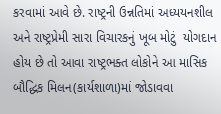કરવામાં આવે છે. રાષ્ટ્રની ઉન્નતિમાં અધ્યયનશીલ અને રાષ્ટ્રપ્રેમી સારા વિચારકનું ખૂબ મોટું  યોગદાન હોય છે તો આવા રાષ્ટ્રભક્ત લોકોને આ માસિક બૌદ્ધિક મિલન(કાર્યશાળા)માં જોડાવવા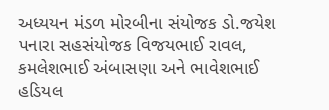અધ્યયન મંડળ મોરબીના સંયોજક ડો.જયેશ પનારા સહસંયોજક વિજયભાઈ રાવલ, કમલેશભાઈ અંબાસણા અને ભાવેશભાઈ હડિયલ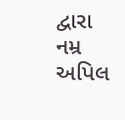દ્વારા નમ્ર અપિલ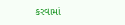કરવામાં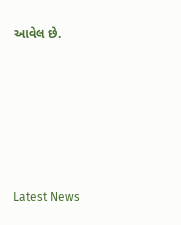આવેલ છે.






Latest News